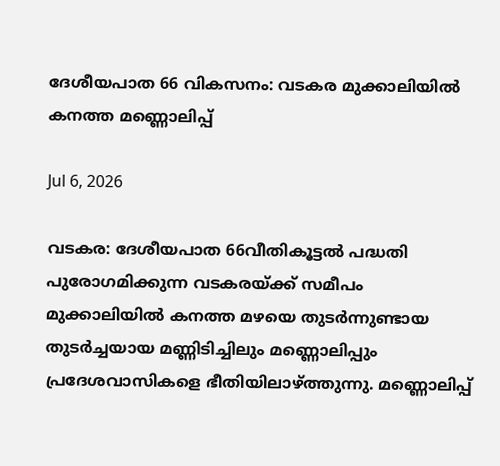ദേശീയപാത 66 വികസനം: വടകര മുക്കാലിയിൽ കനത്ത മണ്ണൊലിപ്പ്

Jul 6, 2026

വടകര: ദേശീയപാത 66വീതികൂട്ടൽ പദ്ധതി പുരോഗമിക്കുന്ന വടകരയ്ക്ക് സമീപം മുക്കാലിയിൽ കനത്ത മഴയെ തുടർന്നുണ്ടായ തുടർച്ചയായ മണ്ണിടിച്ചിലും മണ്ണൊലിപ്പും പ്രദേശവാസികളെ ഭീതിയിലാഴ്ത്തുന്നു. മണ്ണൊലിപ്പ്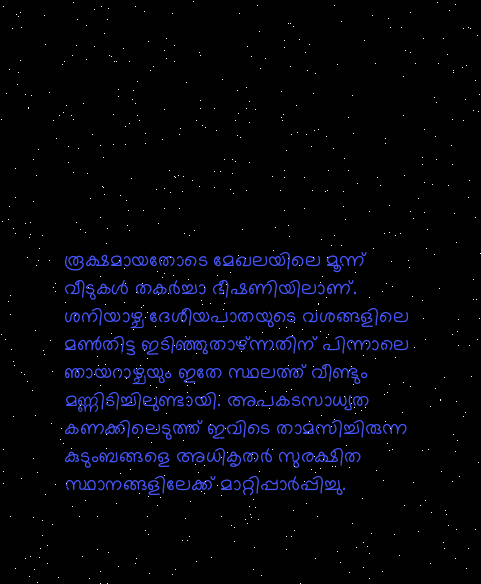രൂക്ഷമായതോടെ മേഖലയിലെ മൂന്ന് വീടുകൾ തകർച്ചാ ഭീഷണിയിലാണ്. ശനിയാഴ്ച ദേശീയപാതയുടെ വശങ്ങളിലെ മൺതിട്ട ഇടിഞ്ഞുതാഴ്ന്നതിന് പിന്നാലെ ഞായറാഴ്ചയും ഇതേ സ്ഥലത്ത് വീണ്ടും മണ്ണിടിച്ചിലുണ്ടായി. അപകടസാധ്യത കണക്കിലെടുത്ത് ഇവിടെ താമസിച്ചിരുന്ന കുടുംബങ്ങളെ അധികൃതർ സുരക്ഷിത സ്ഥാനങ്ങളിലേക്ക് മാറ്റിപ്പാർപ്പിച്ചു.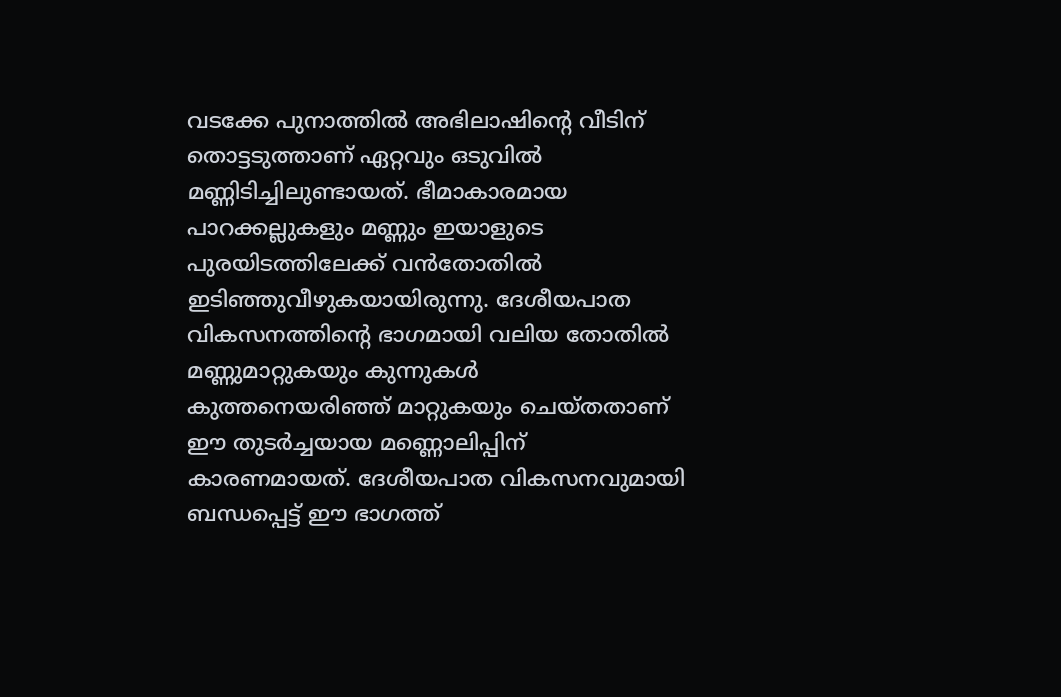വടക്കേ പുനാത്തിൽ അഭിലാഷിന്റെ വീടിന് തൊട്ടടുത്താണ് ഏറ്റവും ഒടുവിൽ മണ്ണിടിച്ചിലുണ്ടായത്. ഭീമാകാരമായ പാറക്കല്ലുകളും മണ്ണും ഇയാളുടെ പുരയിടത്തിലേക്ക് വൻതോതിൽ ഇടിഞ്ഞുവീഴുകയായിരുന്നു. ദേശീയപാത വികസനത്തിന്റെ ഭാഗമായി വലിയ തോതിൽ മണ്ണുമാറ്റുകയും കുന്നുകൾ കുത്തനെയരിഞ്ഞ് മാറ്റുകയും ചെയ്തതാണ് ഈ തുടർച്ചയായ മണ്ണൊലിപ്പിന് കാരണമായത്. ദേശീയപാത വികസനവുമായി ബന്ധപ്പെട്ട് ഈ ഭാഗത്ത്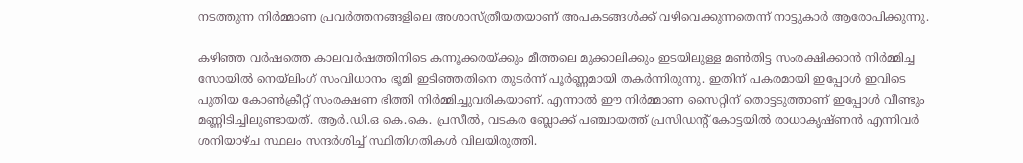നടത്തുന്ന നിർമ്മാണ പ്രവർത്തനങ്ങളിലെ അശാസ്ത്രീയതയാണ് അപകടങ്ങൾക്ക് വഴിവെക്കുന്നതെന്ന് നാട്ടുകാർ ആരോപിക്കുന്നു.

കഴിഞ്ഞ വർഷത്തെ കാലവർഷത്തിനിടെ കന്നൂക്കരയ്ക്കും മീത്തലെ മുക്കാലിക്കും ഇടയിലുള്ള മൺതിട്ട സംരക്ഷിക്കാൻ നിർമ്മിച്ച സോയിൽ നെയ്‌ലിംഗ് സംവിധാനം ഭൂമി ഇടിഞ്ഞതിനെ തുടർന്ന് പൂർണ്ണമായി തകർന്നിരുന്നു. ഇതിന് പകരമായി ഇപ്പോൾ ഇവിടെ പുതിയ കോൺക്രീറ്റ് സംരക്ഷണ ഭിത്തി നിർമ്മിച്ചുവരികയാണ്. എന്നാൽ ഈ നിർമ്മാണ സൈറ്റിന് തൊട്ടടുത്താണ് ഇപ്പോൾ വീണ്ടും മണ്ണിടിച്ചിലുണ്ടായത്. ആർ.ഡി.ഒ കെ.കെ. പ്രസീൽ, വടകര ബ്ലോക്ക് പഞ്ചായത്ത് പ്രസിഡന്റ് കോട്ടയിൽ രാധാകൃഷ്ണൻ എന്നിവർ ശനിയാഴ്ച സ്ഥലം സന്ദർശിച്ച് സ്ഥിതിഗതികൾ വിലയിരുത്തി.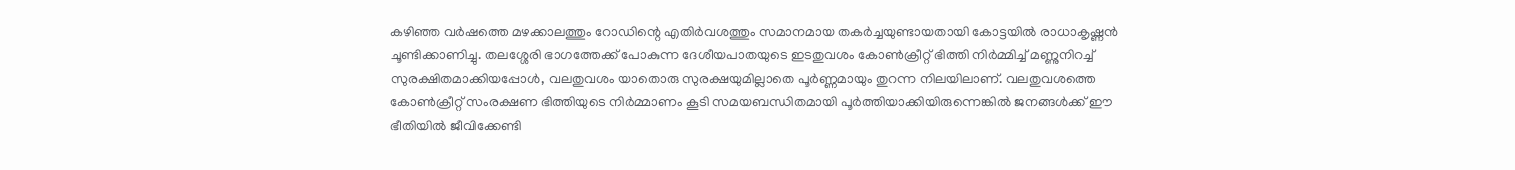കഴിഞ്ഞ വർഷത്തെ മഴക്കാലത്തും റോഡിന്റെ എതിർവശത്തും സമാനമായ തകർച്ചയുണ്ടായതായി കോട്ടയിൽ രാധാകൃഷ്ണൻ ചൂണ്ടിക്കാണിച്ചു. തലശ്ശേരി ഭാഗത്തേക്ക് പോകുന്ന ദേശീയപാതയുടെ ഇടതുവശം കോൺക്രീറ്റ് ഭിത്തി നിർമ്മിച്ച് മണ്ണുനിറച്ച് സുരക്ഷിതമാക്കിയപ്പോൾ, വലതുവശം യാതൊരു സുരക്ഷയുമില്ലാതെ പൂർണ്ണമായും തുറന്ന നിലയിലാണ്. വലതുവശത്തെ കോൺക്രീറ്റ് സംരക്ഷണ ഭിത്തിയുടെ നിർമ്മാണം കൂടി സമയബന്ധിതമായി പൂർത്തിയാക്കിയിരുന്നെങ്കിൽ ജനങ്ങൾക്ക് ഈ ഭീതിയിൽ ജീവിക്കേണ്ടി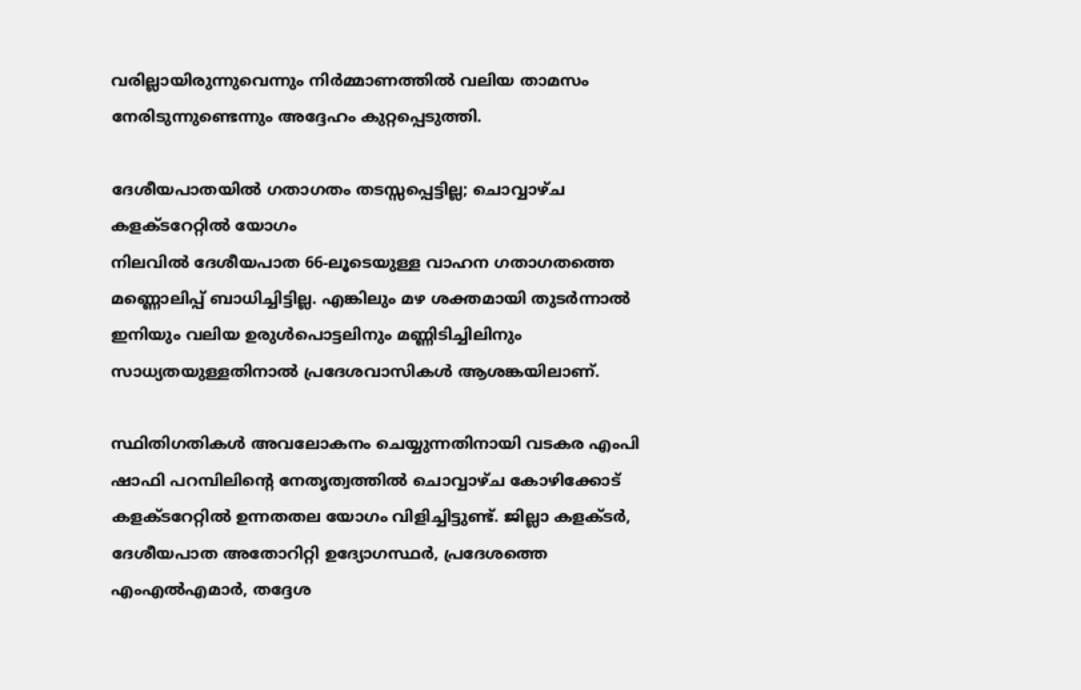വരില്ലായിരുന്നുവെന്നും നിർമ്മാണത്തിൽ വലിയ താമസം നേരിടുന്നുണ്ടെന്നും അദ്ദേഹം കുറ്റപ്പെടുത്തി.

ദേശീയപാതയിൽ ഗതാഗതം തടസ്സപ്പെട്ടില്ല; ചൊവ്വാഴ്ച കളക്ടറേറ്റിൽ യോഗം
നിലവിൽ ദേശീയപാത 66-ലൂടെയുള്ള വാഹന ഗതാഗതത്തെ മണ്ണൊലിപ്പ് ബാധിച്ചിട്ടില്ല. എങ്കിലും മഴ ശക്തമായി തുടർന്നാൽ ഇനിയും വലിയ ഉരുൾപൊട്ടലിനും മണ്ണിടിച്ചിലിനും സാധ്യതയുള്ളതിനാൽ പ്രദേശവാസികൾ ആശങ്കയിലാണ്.

സ്ഥിതിഗതികൾ അവലോകനം ചെയ്യുന്നതിനായി വടകര എംപി ഷാഫി പറമ്പിലിന്റെ നേതൃത്വത്തിൽ ചൊവ്വാഴ്ച കോഴിക്കോട് കളക്ടറേറ്റിൽ ഉന്നതതല യോഗം വിളിച്ചിട്ടുണ്ട്. ജില്ലാ കളക്ടർ, ദേശീയപാത അതോറിറ്റി ഉദ്യോഗസ്ഥർ, പ്രദേശത്തെ എംഎൽഎമാർ, തദ്ദേശ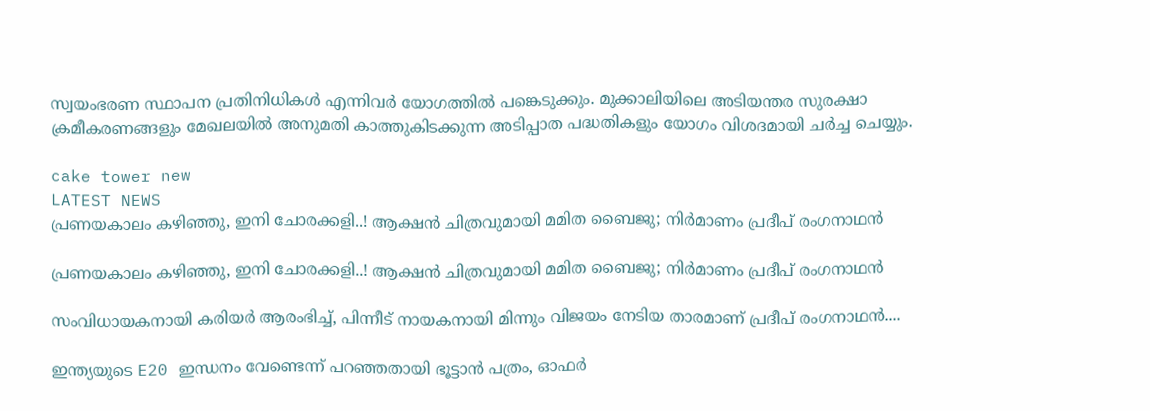സ്വയംഭരണ സ്ഥാപന പ്രതിനിധികൾ എന്നിവർ യോഗത്തിൽ പങ്കെടുക്കും. മുക്കാലിയിലെ അടിയന്തര സുരക്ഷാ ക്രമീകരണങ്ങളും മേഖലയിൽ അനുമതി കാത്തുകിടക്കുന്ന അടിപ്പാത പദ്ധതികളും യോഗം വിശദമായി ചർച്ച ചെയ്യും.

cake tower new
LATEST NEWS
പ്രണയകാലം കഴിഞ്ഞു, ഇനി ചോരക്കളി..! ആക്ഷന്‍ ചിത്രവുമായി മമിത ബൈജു; നിര്‍മാണം പ്രദീപ് രംഗനാഥന്‍

പ്രണയകാലം കഴിഞ്ഞു, ഇനി ചോരക്കളി..! ആക്ഷന്‍ ചിത്രവുമായി മമിത ബൈജു; നിര്‍മാണം പ്രദീപ് രംഗനാഥന്‍

സംവിധായകനായി കരിയര്‍ ആരംഭിച്ച്, പിന്നീട് നായകനായി മിന്നും വിജയം നേടിയ താരമാണ് പ്രദീപ് രംഗനാഥന്‍....

ഇന്ത്യയുടെ E20 ഇന്ധനം വേണ്ടെന്ന് പറഞ്ഞതായി ഭൂട്ടാന്‍ പത്രം, ഓഫര്‍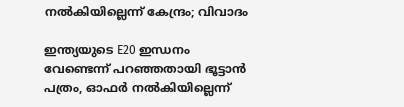നല്‍കിയില്ലെന്ന് കേന്ദ്രം; വിവാദം

ഇന്ത്യയുടെ E20 ഇന്ധനം വേണ്ടെന്ന് പറഞ്ഞതായി ഭൂട്ടാന്‍ പത്രം, ഓഫര്‍ നല്‍കിയില്ലെന്ന്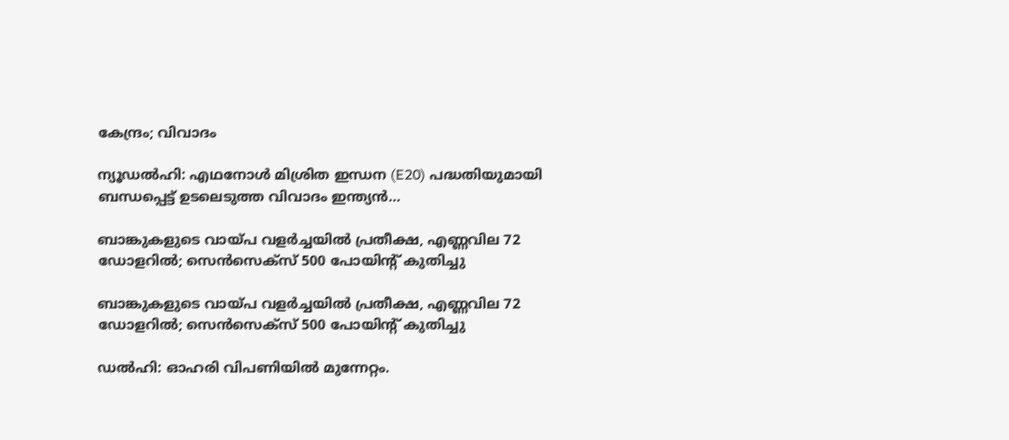കേന്ദ്രം; വിവാദം

ന്യൂഡല്‍ഹി: എഥനോള്‍ മിശ്രിത ഇന്ധന (E20) പദ്ധതിയുമായി ബന്ധപ്പെട്ട് ഉടലെടുത്ത വിവാദം ഇന്ത്യന്‍...

ബാങ്കുകളുടെ വായ്പ വളര്‍ച്ചയില്‍ പ്രതീക്ഷ, എണ്ണവില 72 ഡോളറില്‍; സെന്‍സെക്‌സ് 500 പോയിന്റ് കുതിച്ചു

ബാങ്കുകളുടെ വായ്പ വളര്‍ച്ചയില്‍ പ്രതീക്ഷ, എണ്ണവില 72 ഡോളറില്‍; സെന്‍സെക്‌സ് 500 പോയിന്റ് കുതിച്ചു

ഡല്‍ഹി: ഓഹരി വിപണിയില്‍ മുന്നേറ്റം.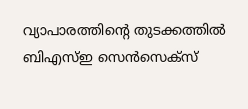വ്യാപാരത്തിന്റെ തുടക്കത്തില്‍ ബിഎസ്ഇ സെന്‍സെക്‌സ്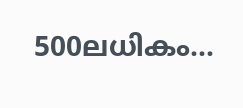500ലധികം...